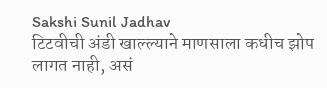Sakshi Sunil Jadhav
टिटवीची अंडी खाल्ल्याने माणसाला कधीच झोप लागत नाही, असं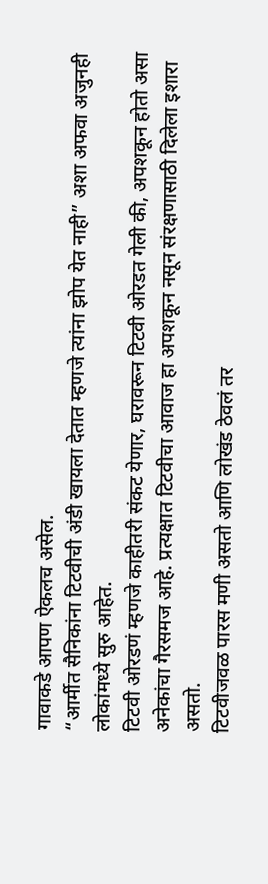गावाकडे आपण ऐकलच असेल.
“आर्मीत सैनिकांना टिटवीची अंडी खायला देतात म्हणजे त्यांना झोप येत नाही” अशा अफवा अजुनही लोकांमध्ये सुरु आहेत.
टिटवी ओरडणं म्हणजे काहीतरी संकट येणार, घरावरून टिटवी ओरडत गेली की, अपशकून होतो असा अनेकांचा गैरसमज आहे. प्रत्यक्षात टिटवीचा आवाज हा अपशकून नसून संरक्षणासाठी दिलेला इशारा असतो.
टिटवीजवळ पारस मणी असतो आणि लोखंड ठेवलं तर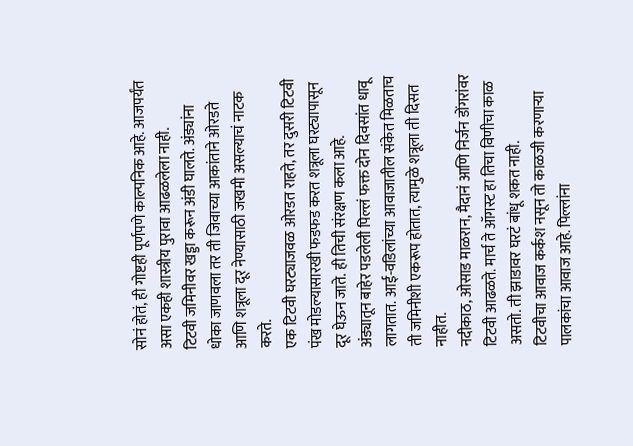सोनं होतं, ही गोष्टही पूर्णपणे काल्पनिक आहे. आजपर्यंत असा एकही शास्त्रीय पुरावा आढळलेला नाही.
टिटवी जमिनीवर खड्डा करून अंडी घालते. अंड्यांना धोका जाणवला तर ती जिवाच्या आकांताने ओरडते आणि शत्रूला दूर नेण्यासाठी जखमी असल्याचं नाटक करते.
एक टिटवी घरट्याजवळ ओरडत राहते, तर दुसरी टिटवी पंख मोडल्यासारखी फडफड करत शत्रूला घरट्यापासून दूर घेऊन जाते. ही तिची संरक्षण कला आहे.
अंड्यातून बाहेर पडलेली पिल्लं फक्त दोन दिवसांत धावू लागतात. आई-वडिलांच्या आवाजातील संकेत मिळताच ती जमिनीशी एकरूप होतात, त्यामुळे शत्रूला ती दिसत नाहीत.
नदीकाठ, ओसाड माळरान, मैदानं आणि निर्जन डोंगरांवर टिटवी आढळते. मार्च ते ऑगस्ट हा तिचा विणीचा काळ असतो. ती झाडावर घरटं बांधू शकत नाही.
टिटवीचा आवाज कर्कश नसून तो काळजी करणाऱ्या पालकांचा आवाज आहे. पिल्लांना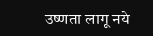उष्णता लागू नये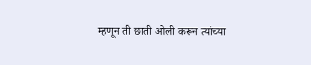म्हणून ती छाती ओली करून त्यांच्या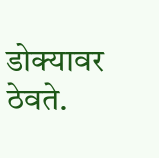डोक्यावर ठेवते.